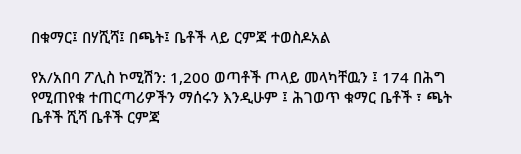በቁማር፤ በሃሺሻ፤ በጫት፤ ቤቶች ላይ ርምጃ ተወስዶአል

የአ/አበባ ፖሊስ ኮሚሽን: 1,200 ወጣቶች ጦላይ መላካቸዉን ፤ 174 በሕግ የሚጠየቁ ተጠርጣሪዎችን ማሰሩን እንዲሁም ፤ ሕገወጥ ቁማር ቤቶች ፣ ጫት ቤቶች ሺሻ ቤቶች ርምጃ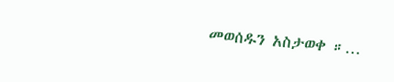መወሰዱን አስታወቀ ።…